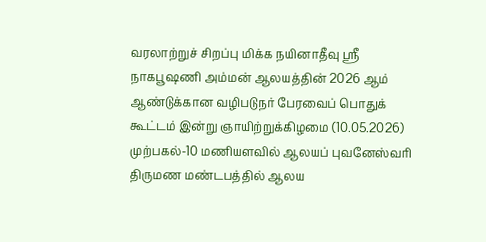வரலாற்றுச் சிறப்பு மிக்க நயினாதீவு ஸ்ரீ நாகபூஷணி அம்மன் ஆலயத்தின் 2026 ஆம் ஆண்டுக்கான வழிபடுநர் பேரவைப் பொதுக் கூட்டம் இன்று ஞாயிற்றுக்கிழமை (10.05.2026) முற்பகல்-10 மணியளவில் ஆலயப் புவனேஸ்வரி திருமண மண்டபத்தில் ஆலய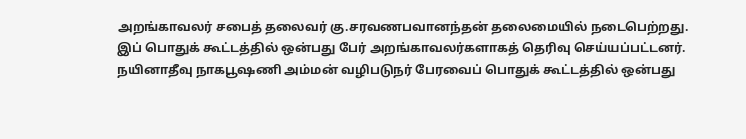அறங்காவலர் சபைத் தலைவர் கு.சரவணபவானந்தன் தலைமையில் நடைபெற்றது.
இப் பொதுக் கூட்டத்தில் ஒன்பது பேர் அறங்காவலர்களாகத் தெரிவு செய்யப்பட்டனர்.
நயினாதீவு நாகபூஷணி அம்மன் வழிபடுநர் பேரவைப் பொதுக் கூட்டத்தில் ஒன்பது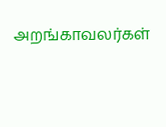அறங்காவலர்கள்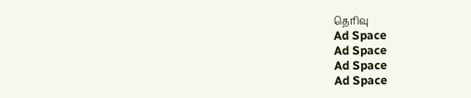தெரிவு
Ad Space
Ad Space
Ad Space
Ad Space